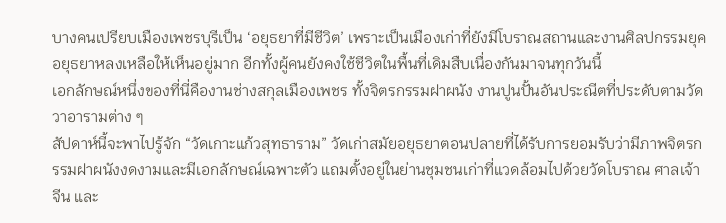บางคนเปรียบเมืองเพชรบุรีเป็น ‘อยุธยาที่มีชีวิต’ เพราะเป็นเมืองเก่าที่ยังมีโบราณสถานและงานศิลปกรรมยุคอยุธยาหลงเหลือให้เห็นอยู่มาก อีกทั้งผู้คนยังคงใช้ชีวิตในพื้นที่เดิมสืบเนื่องกันมาจนทุกวันนี้
เอกลักษณ์หนึ่งของที่นี่คืองานช่างสกุลเมืองเพชร ทั้งจิตรกรรมฝาผนัง งานปูนปั้นอันประณีตที่ประดับตามวัดวาอารามต่าง ๆ
สัปดาห์นี้จะพาไปรู้จัก “วัดเกาะแก้วสุทธาราม” วัดเก่าสมัยอยุธยาตอนปลายที่ได้รับการยอมรับว่ามีภาพจิตรกรรมฝาผนังงดงามและมีเอกลักษณ์เฉพาะตัว แถมตั้งอยู่ในย่านชุมชนเก่าที่แวดล้อมไปด้วยวัดโบราณ ศาลเจ้าจีน และ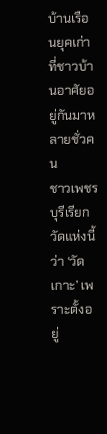บ้านเรือนยุคเก่าที่ชาวบ้านอาศัยอยู่กันมาหลายชั่วคน
ชาวเพชรบุรีเรียกวัดแห่งนี้ว่า ‘วัดเกาะ’ เพราะตั้งอยู่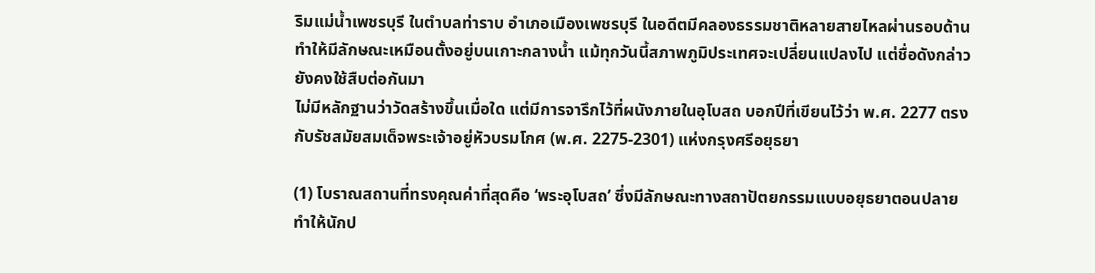ริมแม่น้ำเพชรบุรี ในตำบลท่าราบ อำเภอเมืองเพชรบุรี ในอดีตมีคลองธรรมชาติหลายสายไหลผ่านรอบด้าน ทำให้มีลักษณะเหมือนตั้งอยู่บนเกาะกลางน้ำ แม้ทุกวันนี้สภาพภูมิประเทศจะเปลี่ยนแปลงไป แต่ชื่อดังกล่าวยังคงใช้สืบต่อกันมา
ไม่มีหลักฐานว่าวัดสร้างขึ้นเมื่อใด แต่มีการจารึกไว้ที่ผนังภายในอุโบสถ บอกปีที่เขียนไว้ว่า พ.ศ. 2277 ตรงกับรัชสมัยสมเด็จพระเจ้าอยู่หัวบรมโกศ (พ.ศ. 2275-2301) แห่งกรุงศรีอยุธยา

(1) โบราณสถานที่ทรงคุณค่าที่สุดคือ ‘พระอุโบสถ’ ซึ่งมีลักษณะทางสถาปัตยกรรมแบบอยุธยาตอนปลาย
ทำให้นักป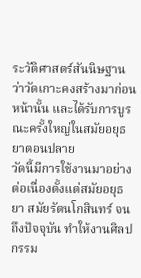ระวัติศาสตร์สันนิษฐานว่าวัดเกาะคงสร้างมาก่อนหน้านั้น และได้รับการบูรณะครั้งใหญ่ในสมัยอยุธยาตอนปลาย
วัดนี้มีการใช้งานมาอย่างต่อเนื่องตั้งแต่สมัยอยุธยา สมัยรัตนโกสินทร์ จนถึงปัจจุบัน ทำให้งานศิลปกรรม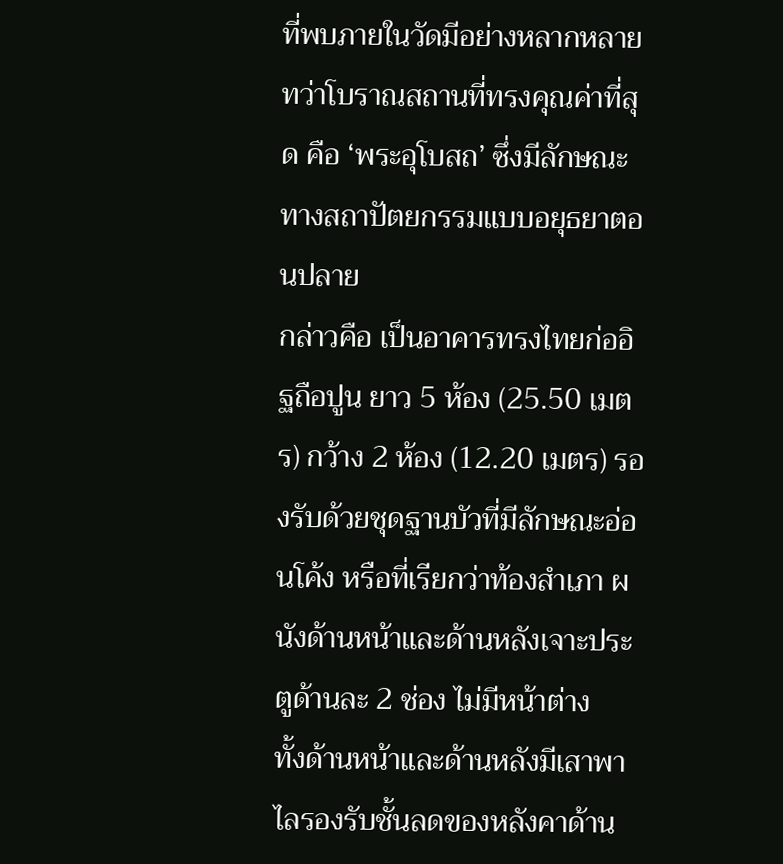ที่พบภายในวัดมีอย่างหลากหลาย ทว่าโบราณสถานที่ทรงคุณค่าที่สุด คือ ‘พระอุโบสถ’ ซึ่งมีลักษณะทางสถาปัตยกรรมแบบอยุธยาตอนปลาย
กล่าวคือ เป็นอาคารทรงไทยก่ออิฐถือปูน ยาว 5 ห้อง (25.50 เมตร) กว้าง 2 ห้อง (12.20 เมตร) รองรับด้วยชุดฐานบัวที่มีลักษณะอ่อนโค้ง หรือที่เรียกว่าท้องสำเภา ผนังด้านหน้าและด้านหลังเจาะประตูด้านละ 2 ช่อง ไม่มีหน้าต่าง
ทั้งด้านหน้าและด้านหลังมีเสาพาไลรองรับชั้นลดของหลังคาด้าน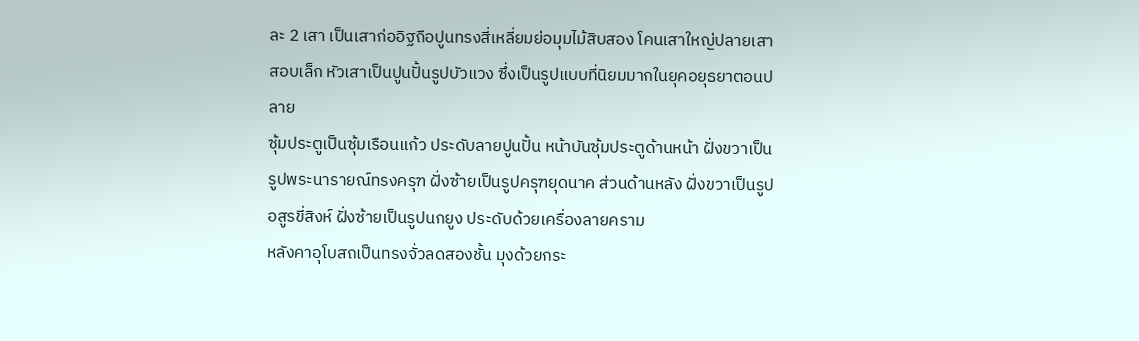ละ 2 เสา เป็นเสาก่ออิฐถือปูนทรงสี่เหลี่ยมย่อมุมไม้สิบสอง โคนเสาใหญ่ปลายเสาสอบเล็ก หัวเสาเป็นปูนปั้นรูปบัวแวง ซึ่งเป็นรูปแบบที่นิยมมากในยุคอยุธยาตอนปลาย
ซุ้มประตูเป็นซุ้มเรือนแก้ว ประดับลายปูนปั้น หน้าบันซุ้มประตูด้านหน้า ฝั่งขวาเป็นรูปพระนารายณ์ทรงครุฑ ฝั่งซ้ายเป็นรูปครุฑยุดนาค ส่วนด้านหลัง ฝั่งขวาเป็นรูปอสูรขี่สิงห์ ฝั่งซ้ายเป็นรูปนกยูง ประดับด้วยเครื่องลายคราม
หลังคาอุโบสถเป็นทรงจั่วลดสองชั้น มุงด้วยกระ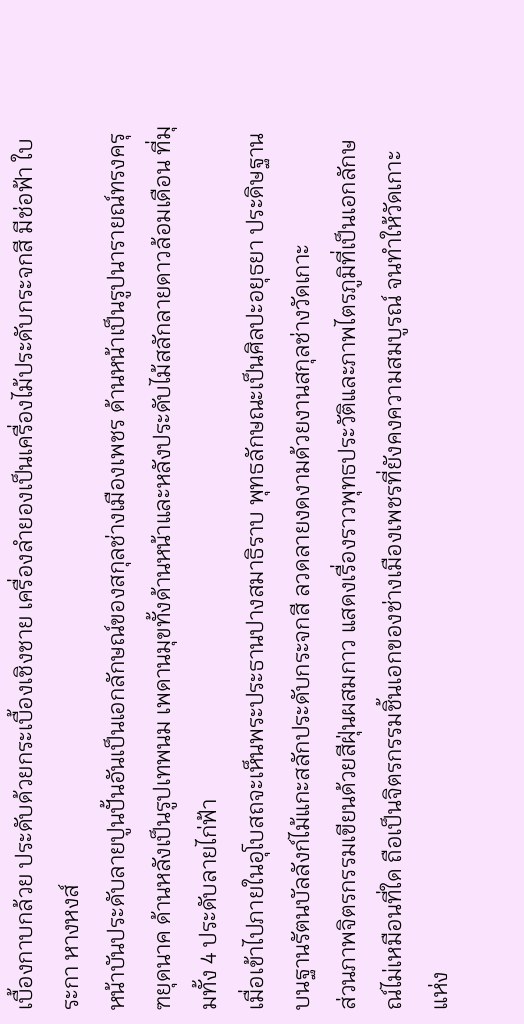เบื้องกาบกล้วย ประดับด้วยกระเบื้องเชิงชาย เครื่องลำยองเป็นเครื่องไม้ประดับกระจกสี มีช่อฟ้า ใบระกา หางหงส์
หน้าบันประดับลายปูนปั้นอันเป็นเอกลักษณ์ของสกุลช่างเมืองเพชร ด้านหน้าเป็นรูปนารายณ์ทรงครุฑยุดนาค ด้านหลังเป็นรูปเทพนม เพดานมุขทั้งด้านหน้าและหลังประดับไม้สลักลายดาวล้อมเดือน ที่มุมทั้ง 4 ประดับลายไก่ฟ้า
เมื่อเข้าไปภายในอุโบสถจะเห็นพระประธานปางสมาธิราบ พุทธลักษณะเป็นศิลปะอยุธยา ประดิษฐานบนฐานรัตนบัลลังก์ไม้แกะสลักประดับกระจกสี ลวดลายงดงามด้วยงานสกุลช่างวัดเกาะ
ส่วนภาพจิตรกรรมเขียนด้วยสีฝุ่นผสมกาว แสดงเรื่องราวพุทธประวัติและภาพไตรภูมิที่เป็นเอกลักษณ์ไม่เหมือนที่ใด ถือเป็นจิตรกรรมชิ้นเอกของช่างเมืองเพชรที่ยังคงความสมบูรณ์ จนทำให้วัดเกาะแห่ง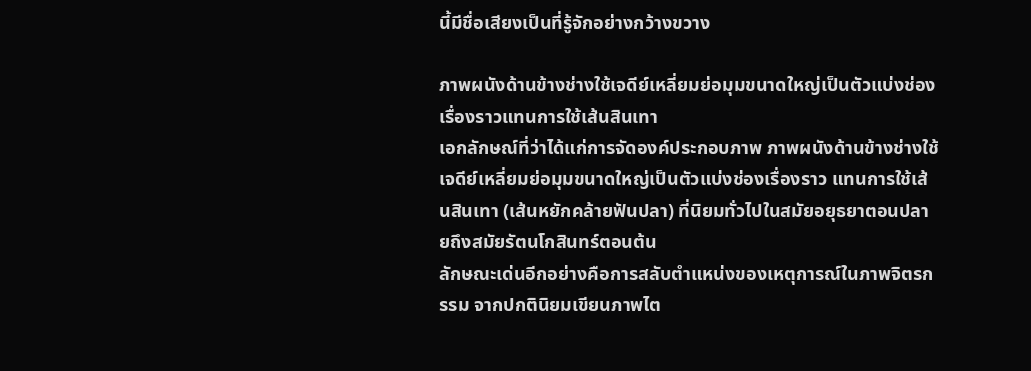นี้มีชื่อเสียงเป็นที่รู้จักอย่างกว้างขวาง

ภาพผนังด้านข้างช่างใช้เจดีย์เหลี่ยมย่อมุมขนาดใหญ่เป็นตัวแบ่งช่องเรื่องราวแทนการใช้เส้นสินเทา
เอกลักษณ์ที่ว่าได้แก่การจัดองค์ประกอบภาพ ภาพผนังด้านข้างช่างใช้เจดีย์เหลี่ยมย่อมุมขนาดใหญ่เป็นตัวแบ่งช่องเรื่องราว แทนการใช้เส้นสินเทา (เส้นหยักคล้ายฟันปลา) ที่นิยมทั่วไปในสมัยอยุธยาตอนปลายถึงสมัยรัตนโกสินทร์ตอนต้น
ลักษณะเด่นอีกอย่างคือการสลับตำแหน่งของเหตุการณ์ในภาพจิตรกรรม จากปกตินิยมเขียนภาพไต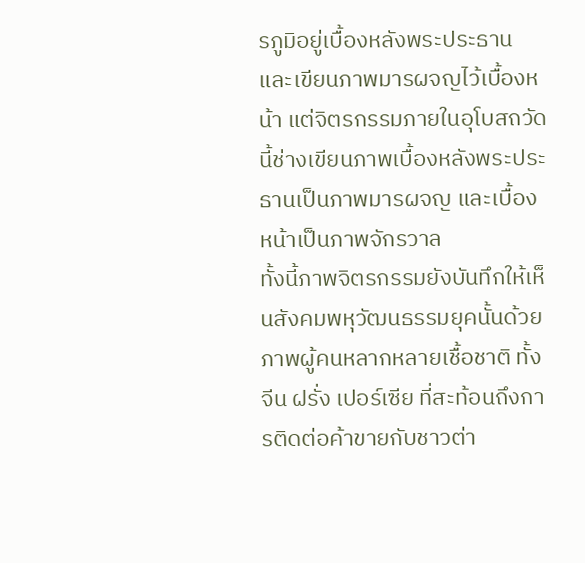รภูมิอยู่เบื้องหลังพระประธาน และเขียนภาพมารผจญไว้เบื้องหน้า แต่จิตรกรรมภายในอุโบสถวัดนี้ช่างเขียนภาพเบื้องหลังพระประธานเป็นภาพมารผจญ และเบื้องหน้าเป็นภาพจักรวาล
ทั้งนี้ภาพจิตรกรรมยังบันทึกให้เห็นสังคมพหุวัฒนธรรมยุคนั้นด้วยภาพผู้คนหลากหลายเชื้อชาติ ทั้งจีน ฝรั่ง เปอร์เซีย ที่สะท้อนถึงการติดต่อค้าขายกับชาวต่า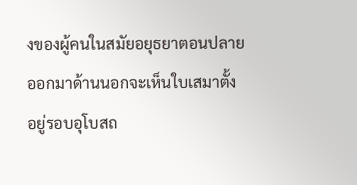งของผู้คนในสมัยอยุธยาตอนปลาย
ออกมาด้านนอกจะเห็นใบเสมาตั้งอยู่รอบอุโบสถ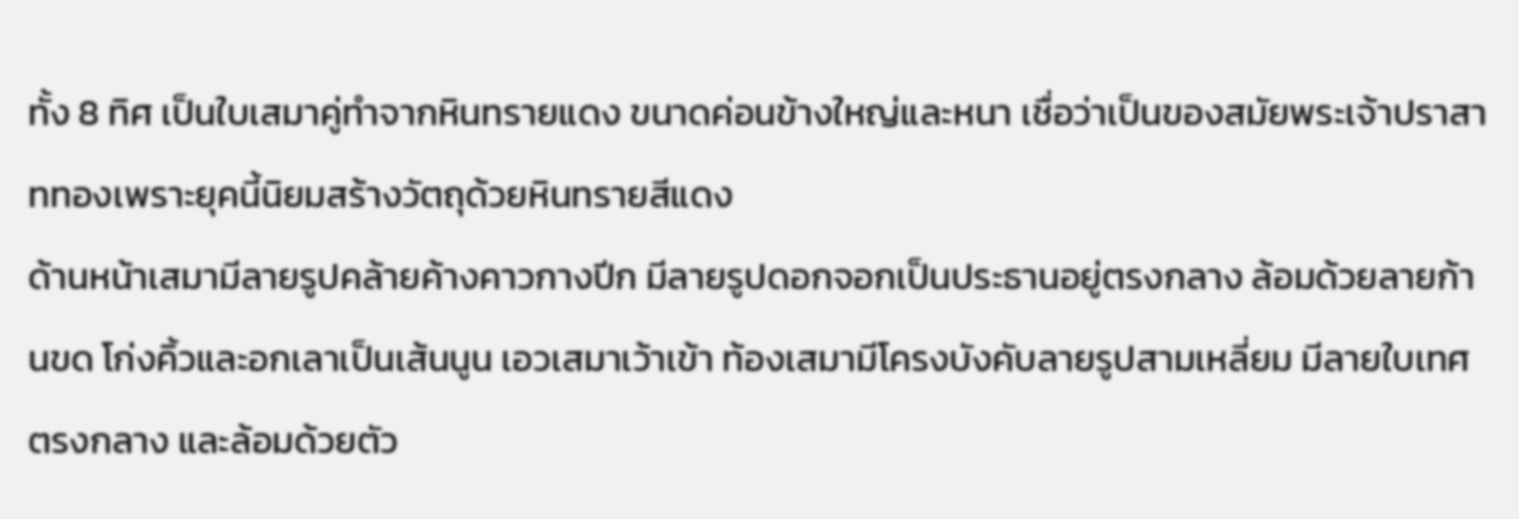ทั้ง 8 ทิศ เป็นใบเสมาคู่ทำจากหินทรายแดง ขนาดค่อนข้างใหญ่และหนา เชื่อว่าเป็นของสมัยพระเจ้าปราสาททองเพราะยุคนี้นิยมสร้างวัตถุด้วยหินทรายสีแดง
ด้านหน้าเสมามีลายรูปคล้ายค้างคาวกางปีก มีลายรูปดอกจอกเป็นประธานอยู่ตรงกลาง ล้อมด้วยลายก้านขด โก่งคิ้วและอกเลาเป็นเส้นนูน เอวเสมาเว้าเข้า ท้องเสมามีโครงบังคับลายรูปสามเหลี่ยม มีลายใบเทศตรงกลาง และล้อมด้วยตัว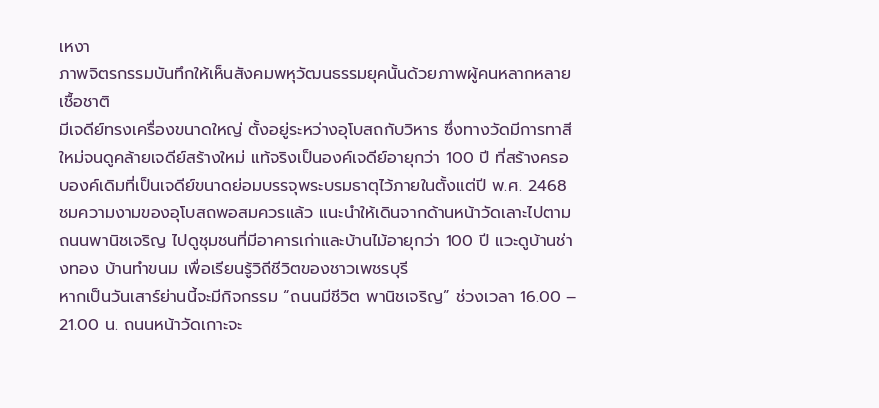เหงา
ภาพจิตรกรรมบันทึกให้เห็นสังคมพหุวัฒนธรรมยุคนั้นด้วยภาพผู้คนหลากหลายเชื้อชาติ
มีเจดีย์ทรงเครื่องขนาดใหญ่ ตั้งอยู่ระหว่างอุโบสถกับวิหาร ซึ่งทางวัดมีการทาสีใหม่จนดูคล้ายเจดีย์สร้างใหม่ แท้จริงเป็นองค์เจดีย์อายุกว่า 100 ปี ที่สร้างครอบองค์เดิมที่เป็นเจดีย์ขนาดย่อมบรรจุพระบรมธาตุไว้ภายในตั้งแต่ปี พ.ศ. 2468
ชมความงามของอุโบสถพอสมควรแล้ว แนะนำให้เดินจากด้านหน้าวัดเลาะไปตามถนนพานิชเจริญ ไปดูชุมชนที่มีอาคารเก่าและบ้านไม้อายุกว่า 100 ปี แวะดูบ้านช่างทอง บ้านทำขนม เพื่อเรียนรู้วิถีชีวิตของชาวเพชรบุรี
หากเป็นวันเสาร์ย่านนี้จะมีกิจกรรม “ถนนมีชีวิต พานิชเจริญ” ช่วงเวลา 16.00 – 21.00 น. ถนนหน้าวัดเกาะจะ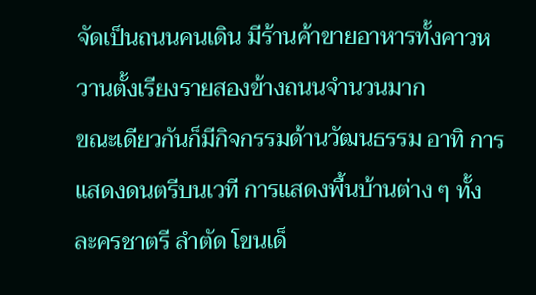จัดเป็นถนนคนเดิน มีร้านค้าขายอาหารทั้งคาวหวานตั้งเรียงรายสองข้างถนนจำนวนมาก
ขณะเดียวกันก็มีกิจกรรมด้านวัฒนธรรม อาทิ การแสดงดนตรีบนเวที การแสดงพื้นบ้านต่าง ๆ ทั้ง ละครชาตรี ลำตัด โขนเด็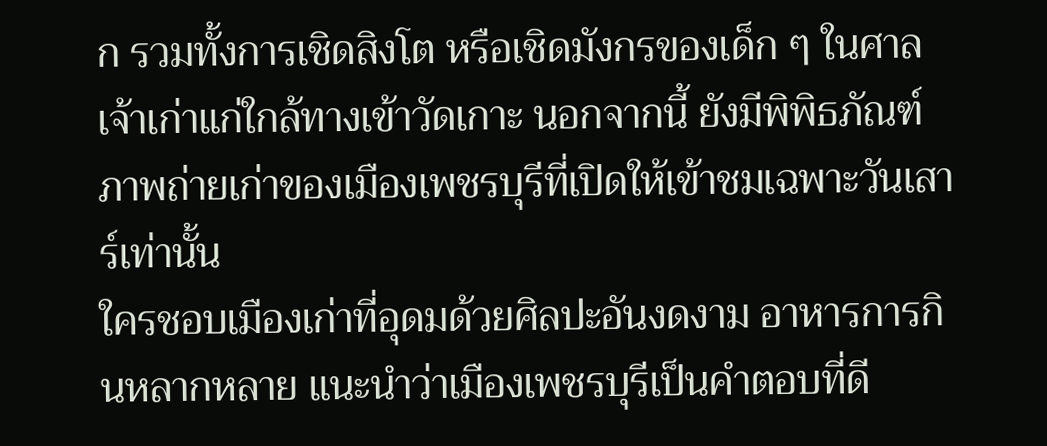ก รวมทั้งการเชิดสิงโต หรือเชิดมังกรของเด็ก ๆ ในศาลเจ้าเก่าแก่ใกล้ทางเข้าวัดเกาะ นอกจากนี้ ยังมีพิพิธภัณฑ์ภาพถ่ายเก่าของเมืองเพชรบุรีที่เปิดให้เข้าชมเฉพาะวันเสาร์เท่านั้น
ใครชอบเมืองเก่าที่อุดมด้วยศิลปะอันงดงาม อาหารการกินหลากหลาย แนะนำว่าเมืองเพชรบุรีเป็นคำตอบที่ดี